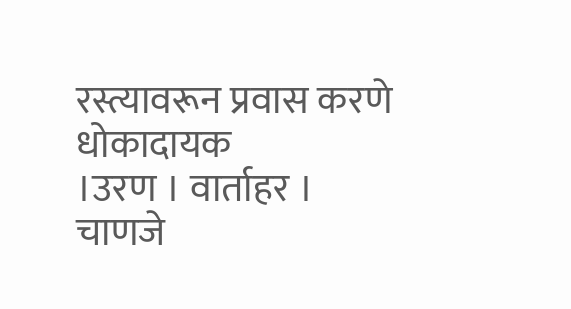रस्त्यावरून प्रवास करणे धोकादायक
।उरण । वार्ताहर ।
चाणजे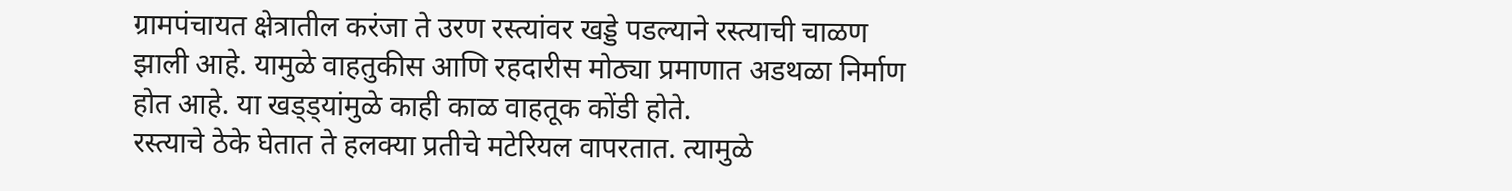ग्रामपंचायत क्षेत्रातील करंजा ते उरण रस्त्यांवर खड्डे पडल्याने रस्त्याची चाळण झाली आहे. यामुळे वाहतुकीस आणि रहदारीस मोठ्या प्रमाणात अडथळा निर्माण होत आहे. या खड्ड्यांमुळे काही काळ वाहतूक कोंडी होते.
रस्त्याचे ठेके घेतात ते हलक्या प्रतीचे मटेरियल वापरतात. त्यामुळे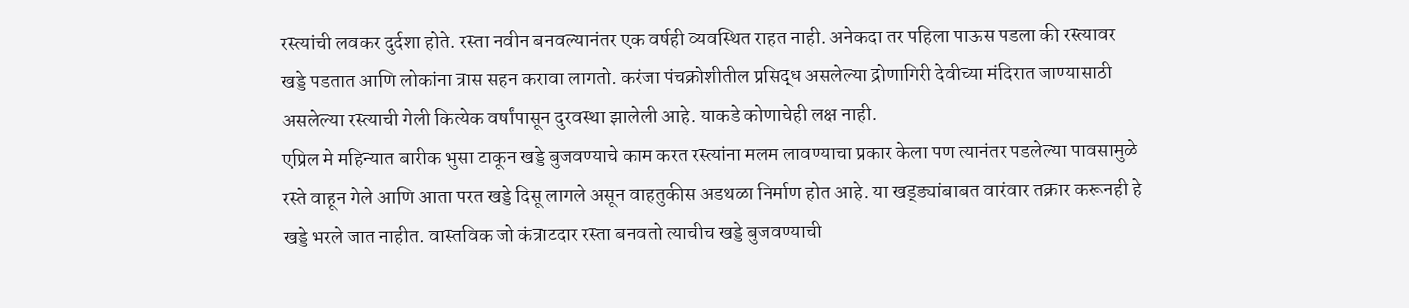रस्त्यांची लवकर दुर्दशा होते. रस्ता नवीन बनवल्यानंतर एक वर्षही व्यवस्थित राहत नाही. अनेकदा तर पहिला पाऊस पडला की रस्त्यावर खड्डे पडतात आणि लोकांना त्रास सहन करावा लागतो. करंजा पंचक्रोशीतील प्रसिद्ध असलेल्या द्रोणागिरी देवीच्या मंदिरात जाण्यासाठी असलेल्या रस्त्याची गेली कित्येक वर्षांपासून दुरवस्था झालेली आहे. याकडे कोणाचेही लक्ष नाही.
एप्रिल मे महिन्यात बारीक भुसा टाकून खड्डे बुजवण्याचे काम करत रस्त्यांना मलम लावण्याचा प्रकार केला पण त्यानंतर पडलेल्या पावसामुळे रस्ते वाहून गेले आणि आता परत खड्डे दिसू लागले असून वाहतुकीस अडथळा निर्माण होत आहे. या खड्ड्यांबाबत वारंवार तक्रार करूनही हे खड्डे भरले जात नाहीत. वास्तविक जो कंत्राटदार रस्ता बनवतो त्याचीच खड्डे बुजवण्याची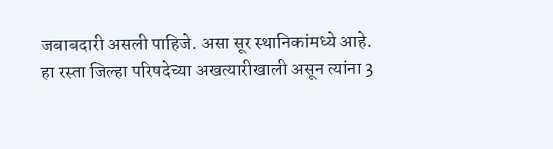जबाबदारी असली पाहिजे. असा सूर स्थानिकांमध्ये आहे.
हा रस्ता जिल्हा परिषदेच्या अखत्यारीखाली असून त्यांना 3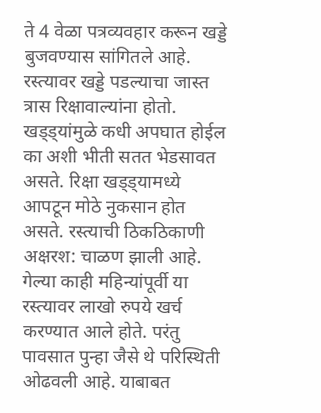ते 4 वेळा पत्रव्यवहार करून खड्डे बुजवण्यास सांगितले आहे. रस्त्यावर खड्डे पडल्याचा जास्त त्रास रिक्षावाल्यांना होतो. खड्ड्यांमुळे कधी अपघात होईल का अशी भीती सतत भेडसावत असते. रिक्षा खड्ड्यामध्ये आपटून मोठे नुकसान होत असते. रस्त्याची ठिकठिकाणी अक्षरश: चाळण झाली आहे.
गेल्या काही महिन्यांपूर्वी या रस्त्यावर लाखो रुपये खर्च करण्यात आले होते. परंतु पावसात पुन्हा जैसे थे परिस्थिती ओढवली आहे. याबाबत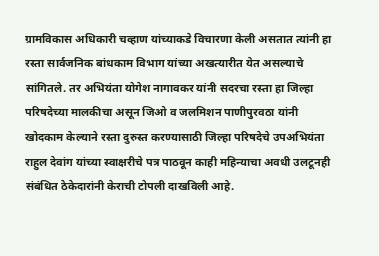ग्रामविकास अधिकारी चव्हाण यांच्याकडे विचारणा केली असतात त्यांनी हा रस्ता सार्वजनिक बांधकाम विभाग यांच्या अखत्यारीत येत असल्याचे सांगितले. तर अभियंता योगेश नागावकर यांनी सदरचा रस्ता हा जिल्हा परिषदेच्या मालकीचा असून जिओ व जलमिशन पाणीपुरवठा यांनी खोदकाम केल्याने रस्ता दुरुस्त करण्यासाठी जिल्हा परिषदेचे उपअभियंता राहुल देवांग यांच्या स्वाक्षरीचे पत्र पाठवून काही महिन्याचा अवधी उलटूनही संबंधित ठेकेदारांनी केराची टोपली दाखविली आहे.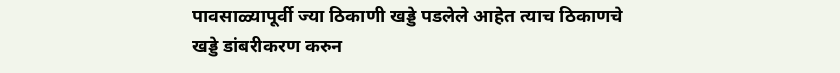पावसाळ्यापूर्वी ज्या ठिकाणी खड्डे पडलेले आहेत त्याच ठिकाणचे खड्डे डांबरीकरण करुन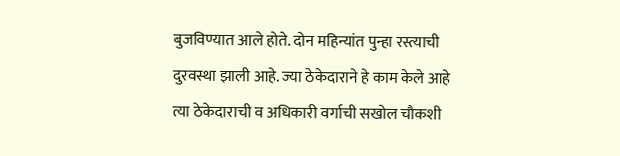बुजविण्यात आले होते. दोन महिन्यांत पुन्हा रस्त्याची दुरवस्था झाली आहे. ज्या ठेकेदाराने हे काम केले आहे त्या ठेकेदाराची व अधिकारी वर्गाची सखोल चौकशी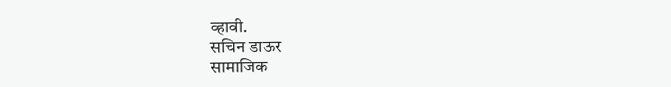व्हावी.
सचिन डाऊर
सामाजिक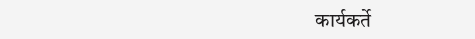कार्यकर्ते